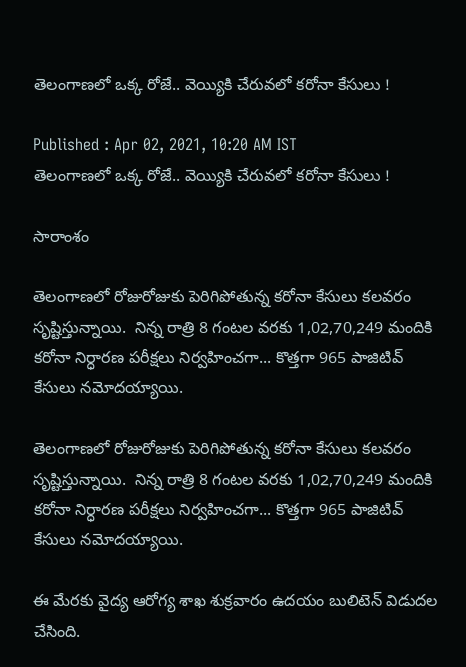తెలంగాణలో ఒక్క రోజే.. వెయ్యికి చేరువలో కరోనా కేసులు !

Published : Apr 02, 2021, 10:20 AM IST
తెలంగాణలో ఒక్క రోజే.. వెయ్యికి చేరువలో కరోనా కేసులు !

సారాంశం

తెలంగాణలో రోజురోజుకు పెరిగిపోతున్న కరోనా కేసులు కలవరం సృష్టిస్తున్నాయి.  నిన్న రాత్రి 8 గంటల వరకు 1,02,70,249 మందికి కరోనా నిర్ధారణ పరీక్షలు నిర్వహించగా... కొత్తగా 965 పాజిటివ్ కేసులు నమోదయ్యాయి.

తెలంగాణలో రోజురోజుకు పెరిగిపోతున్న కరోనా కేసులు కలవరం సృష్టిస్తున్నాయి.  నిన్న రాత్రి 8 గంటల వరకు 1,02,70,249 మందికి కరోనా నిర్ధారణ పరీక్షలు నిర్వహించగా... కొత్తగా 965 పాజిటివ్ కేసులు నమోదయ్యాయి.

ఈ మేరకు వైద్య ఆరోగ్య శాఖ శుక్రవారం ఉదయం బులిటెన్ విడుదల చేసింది.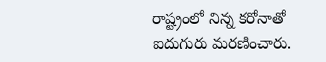రాష్ట్రంలో నిన్న కరోనాతో ఐదుగురు మరణించారు.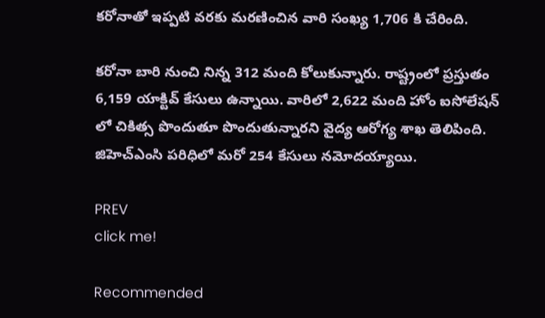కరోనాతో ఇప్పటి వరకు మరణించిన వారి సంఖ్య 1,706 కి చేరింది.

కరోనా బారి నుంచి నిన్న 312 మంది కోలుకున్నారు. రాష్ట్రంలో ప్రస్తుతం 6,159 యాక్టివ్ కేసులు ఉన్నాయి. వారిలో 2,622 మంది హోం ఐసోలేషన్ లో చికిత్స పొందుతూ పొందుతున్నారని వైద్య ఆరోగ్య శాఖ తెలిపింది. జిహెచ్ఎంసి పరిధిలో మరో 254 కేసులు నమోదయ్యాయి.

PREV
click me!

Recommended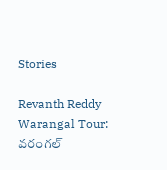Stories

Revanth Reddy Warangal Tour: వరంగల్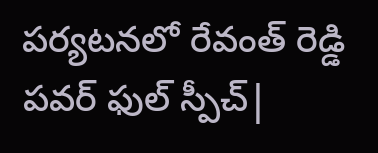పర్యటనలో రేవంత్ రెడ్డి పవర్ ఫుల్ స్పీచ్|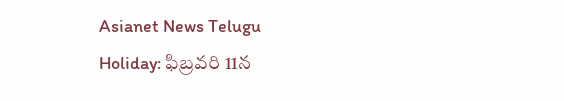Asianet News Telugu
Holiday: ఫిబ్ర‌వ‌రి 11న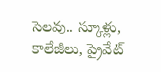సెల‌వు.. స్కూళ్లు, కాలేజీలు, ప్రైవేట్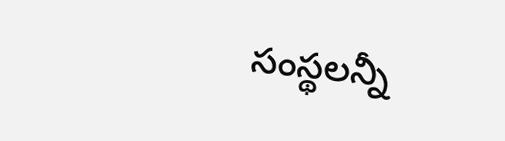సంస్థ‌ల‌న్నీ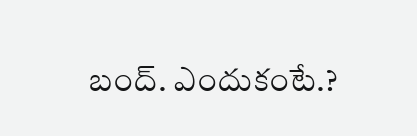బంద్‌. ఎందుకంటే.?